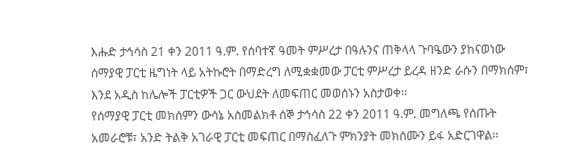እሑድ ታኅሳስ 21 ቀን 2011 ዓ.ም. የሰባተኛ ዓመት ምሥረታ በዓሉንና ጠቅላላ ጉባዔውን ያከናወነው ሰማያዊ ፓርቲ ዜግነት ላይ አትኩሮት በማድረግ ለሚቋቋመው ፓርቲ ምሥረታ ይረዳ ዘንድ ራሱን በማክሰም፣ እንደ አዲስ ከሌሎች ፓርቲዎች ጋር ውህደት ለመፍጠር መወሰኑን አስታወቀ፡፡
የሰማያዊ ፓርቲ መክሰምን ውሳኔ አስመልክቶ ሰኞ ታኅሳስ 22 ቀን 2011 ዓ.ም. መግለጫ የሰጡት አመራሮቹ፣ አንድ ትልቅ አገራዊ ፓርቲ መፍጠር በማስፈለጉ ምክንያት መክሰሙን ይፋ አድርገዋል፡፡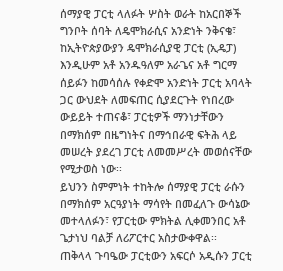ሰማያዊ ፓርቲ ላለፉት ሦስት ወራት ከአርበኞች ግንቦት ሰባት ለዴሞክራሲና አንድነት ንቅናቄ፣ ከኢትዮጵያውያን ዴሞክራሲያዊ ፓርቲ (ኢዴፓ) እንዲሁም አቶ አንዱዓለም አራጌና አቶ ግርማ ሰይፉን ከመሳሰሉ የቀድሞ አንድነት ፓርቲ አባላት ጋር ውህደት ለመፍጠር ሲያደርጉት የነበረው ውይይት ተጠናቆ፣ ፓርቲዎች ማንነታቸውን በማክሰም በዜግነትና በማኅበራዊ ፍትሕ ላይ መሠረት ያደረገ ፓርቲ ለመመሥረት መወሰናቸው የሚታወስ ነው፡፡
ይህንን ስምምነት ተከትሎ ሰማያዊ ፓርቲ ራሱን በማክሰም አርዓያነት ማሳየት በመፈለጉ ውሳኔው መተላለፉን፣ የፓርቲው ምክትል ሊቀመንበር አቶ ጌታነህ ባልቻ ለሪፖርተር አስታውቀዋል፡፡
ጠቅላላ ጉባዔው ፓርቲውን አፍርሶ አዲሱን ፓርቲ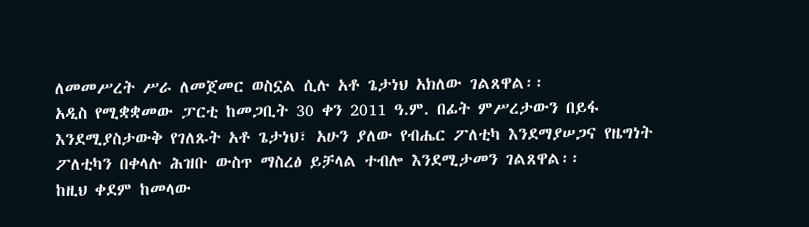ለመመሥረት ሥራ ለመጀመር ወስኗል ሲሉ አቶ ጌታነህ አክለው ገልጸዋል፡፡
አዲስ የሚቋቋመው ፓርቲ ከመጋቢት 30 ቀን 2011 ዓ.ም. በፊት ምሥረታውን በይፋ እንደሚያስታውቅ የገለጹት አቶ ጌታነህ፣ አሁን ያለው የብሔር ፖለቲካ እንደማያሠጋና የዜግነት ፖለቲካን በቀላሉ ሕዝቡ ውስጥ ማስረፅ ይቻላል ተብሎ እንደሚታመን ገልጸዋል፡፡
ከዚህ ቀደም ከመላው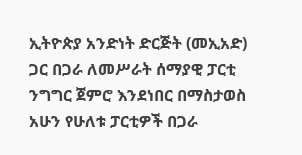ኢትዮጵያ አንድነት ድርጅት (መኢአድ) ጋር በጋራ ለመሥራት ሰማያዊ ፓርቲ ንግግር ጀምሮ እንደነበር በማስታወስ አሁን የሁለቱ ፓርቲዎች በጋራ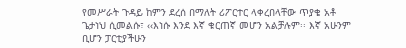የመሥራት ጉዳይ ከምን ደረሰ በማለት ሪፖርተር ላቀረበላቸው ጥያቄ አቶ ጌታነህ ሲመልሱ፣ ‹‹እነሱ እንደ እኛ ቁርጠኛ መሆን አልቻሉም፡፡ እኛ አሁንም ቢሆን ፓርቲያችሁን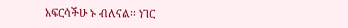አፍርሳችሁ ኑ ብለናል፡፡ ነገር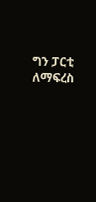ግን ፓርቲ ለማፍረስ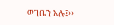ወገቤን አሉ፤››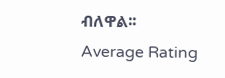ብለዋል፡፡
Average Rating